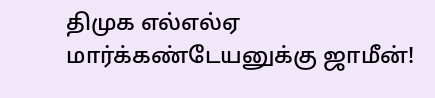திமுக எல்எல்ஏ மார்க்கண்டேயனுக்கு ஜாமீன்!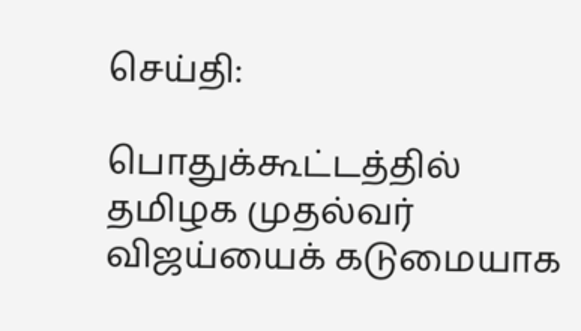செய்தி:

பொதுக்கூட்டத்தில் தமிழக முதல்வர் விஜய்யைக் கடுமையாக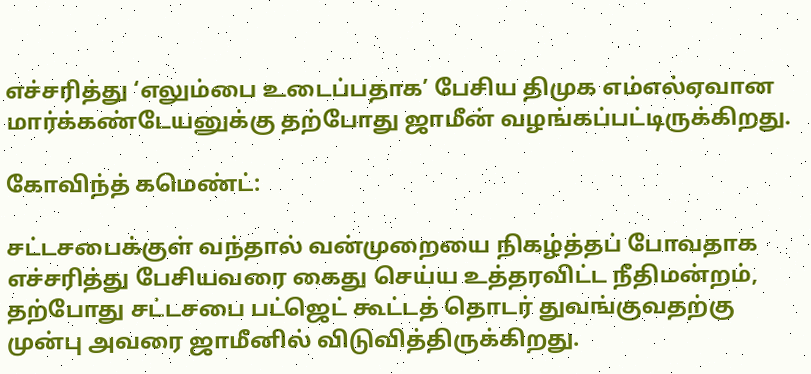எச்சரித்து ‘எலும்பை உடைப்பதாக’ பேசிய திமுக எம்எல்ஏவான மார்க்கண்டேயனுக்கு தற்போது ஜாமீன் வழங்கப்பட்டிருக்கிறது.

கோவிந்த் கமெண்ட்:

சட்டசபைக்குள் வந்தால் வன்முறையை நிகழ்த்தப் போவதாக எச்சரித்து பேசியவரை கைது செய்ய உத்தரவிட்ட நீதிமன்றம், தற்போது சட்டசபை பட்ஜெட் கூட்டத் தொடர் துவங்குவதற்கு முன்பு அவரை ஜாமீனில் விடுவித்திருக்கிறது.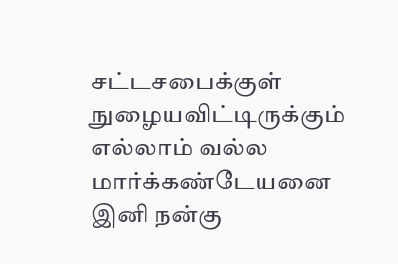சட்டசபைக்குள் நுழையவிட்டிருக்கும் எல்லாம் வல்ல மார்க்கண்டேயனை இனி நன்கு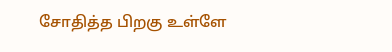சோதித்த பிறகு உள்ளே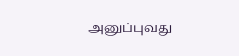அனுப்புவது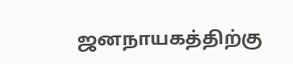ஜனநாயகத்திற்கு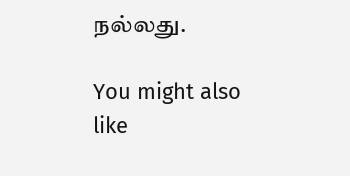நல்லது.

You might also like